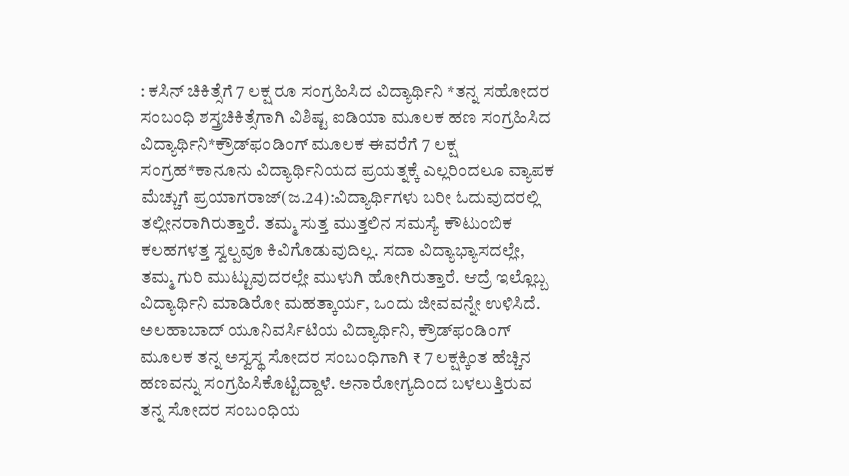: ಕಸಿನ್ ಚಿಕಿತ್ಸೆಗೆ 7 ಲಕ್ಷ ರೂ ಸಂಗ್ರಹಿಸಿದ ವಿದ್ಯಾರ್ಥಿನಿ *ತನ್ನ ಸಹೋದರ ಸಂಬಂಧಿ ಶಸ್ತ್ರಚಿಕಿತ್ಸೆಗಾಗಿ ವಿಶಿಷ್ಟ ಐಡಿಯಾ ಮೂಲಕ ಹಣ ಸಂಗ್ರಹಿಸಿದ ವಿದ್ಯಾರ್ಥಿನಿ*ಕ್ರೌಡ್‌ಫಂಡಿಂಗ್ ಮೂಲಕ ಈವರೆಗೆ 7 ಲಕ್ಷ ಸಂಗ್ರಹ*ಕಾನೂನು ವಿದ್ಯಾರ್ಥಿನಿಯದ ಪ್ರಯತ್ನಕ್ಕೆ ಎಲ್ಲರಿಂದಲೂ ವ್ಯಾಪಕ ಮೆಚ್ಚುಗೆ ಪ್ರಯಾಗರಾಜ್(ಜ.24):ವಿದ್ಯಾರ್ಥಿಗಳು ಬರೀ ಓದುವುದರಲ್ಲಿ ತಲ್ಲೀನರಾಗಿರುತ್ತಾರೆ. ತಮ್ಮ ಸುತ್ತ ಮುತ್ತಲಿನ ಸಮಸ್ಯೆ ಕೌಟುಂಬಿಕ ಕಲಹಗಳತ್ತ ಸ್ವಲ್ಪವೂ ಕಿವಿಗೊಡುವುದಿಲ್ಲ. ಸದಾ ವಿದ್ಯಾಭ್ಯಾಸದಲ್ಲೇ, ತಮ್ಮ ಗುರಿ ಮುಟ್ಟುವುದರಲ್ಲೇ ಮುಳುಗಿ ಹೋಗಿರುತ್ತಾರೆ. ಆದ್ರೆ ಇಲ್ಲೊಬ್ಬ ವಿದ್ಯಾರ್ಥಿನಿ ಮಾಡಿರೋ ಮಹತ್ಕಾರ್ಯ, ಒಂದು ಜೀವವನ್ನೇ ಉಳಿಸಿದೆ. ಅಲಹಾಬಾದ್ ಯೂನಿವರ್ಸಿಟಿಯ ವಿದ್ಯಾರ್ಥಿನಿ, ಕ್ರೌಡ್‌ಫಂಡಿಂಗ್ ಮೂಲಕ ತನ್ನ ಅಸ್ವಸ್ಥ ಸೋದರ ಸಂಬಂಧಿಗಾಗಿ ₹ 7 ಲಕ್ಷಕ್ಕಿಂತ ಹೆಚ್ಚಿನ ಹಣವನ್ನು ಸಂಗ್ರಹಿಸಿಕೊಟ್ಟಿದ್ದಾಳೆ. ಅನಾರೋಗ್ಯದಿಂದ ಬಳಲುತ್ತಿರುವ ತನ್ನ ಸೋದರ ಸಂಬಂಧಿಯ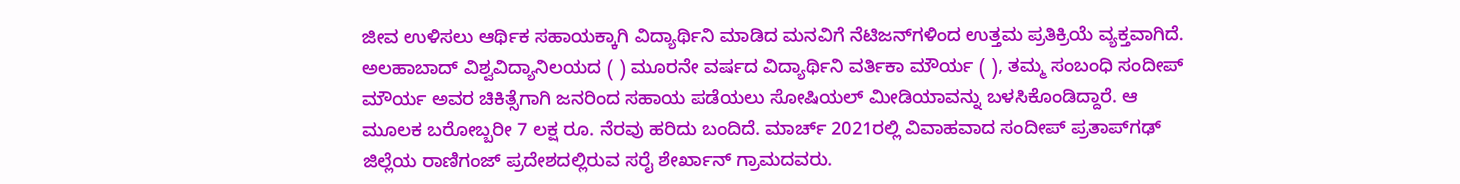ಜೀವ ಉಳಿಸಲು ಆರ್ಥಿಕ ಸಹಾಯಕ್ಕಾಗಿ ವಿದ್ಯಾರ್ಥಿನಿ ಮಾಡಿದ ಮನವಿಗೆ ನೆಟಿಜನ್‌ಗಳಿಂದ ಉತ್ತಮ ಪ್ರತಿಕ್ರಿಯೆ ವ್ಯಕ್ತವಾಗಿದೆ. ಅಲಹಾಬಾದ್ ವಿಶ್ವವಿದ್ಯಾನಿಲಯದ ( ) ಮೂರನೇ ವರ್ಷದ ವಿದ್ಯಾರ್ಥಿನಿ ವರ್ತಿಕಾ ಮೌರ್ಯ ( ), ತಮ್ಮ ಸಂಬಂಧಿ ಸಂದೀಪ್ ಮೌರ್ಯ ಅವರ ಚಿಕಿತ್ಸೆಗಾಗಿ ಜನರಿಂದ ಸಹಾಯ ಪಡೆಯಲು ಸೋಷಿಯಲ್‌ ಮೀಡಿಯಾವನ್ನು ಬಳಸಿಕೊಂಡಿದ್ದಾರೆ. ಆ ಮೂಲಕ ಬರೋಬ್ಬರೀ 7 ಲಕ್ಷ ರೂ. ನೆರವು ಹರಿದು ಬಂದಿದೆ. ಮಾರ್ಚ್ 2021ರಲ್ಲಿ ವಿವಾಹವಾದ ಸಂದೀಪ್ ಪ್ರತಾಪ್‌ಗಢ್ ಜಿಲ್ಲೆಯ ರಾಣಿಗಂಜ್ ಪ್ರದೇಶದಲ್ಲಿರುವ ಸರೈ ಶೇರ್ಖಾನ್ ಗ್ರಾಮದವರು.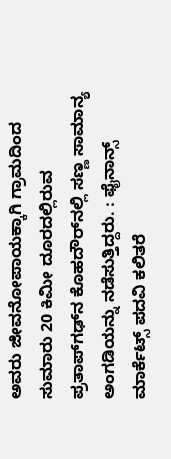ಅವರು ಜೀವನೋಪಾಯಕ್ಕಾಗಿ ಗ್ರಾಮದಿಂದ ಸುಮಾರು 20 ಕಿಮೀ ದೂರದಲ್ಲಿರುವ ಪ್ರತಾಪ್‌ಗಢ್‌ನ ಕೊಹದೌರ್‌ನಲ್ಲಿ ಸಣ್ಣ ಸಾಮಾನ್ಯ ಅಂಗಡಿಯನ್ನು ನಡೆಸುತ್ತಿದ್ದರು. : ಫೈನಾನ್ಸ್ ಮಾರ್ಕೆಟ್ಸ್ ಪದವಿ ಕಲಿತರೆ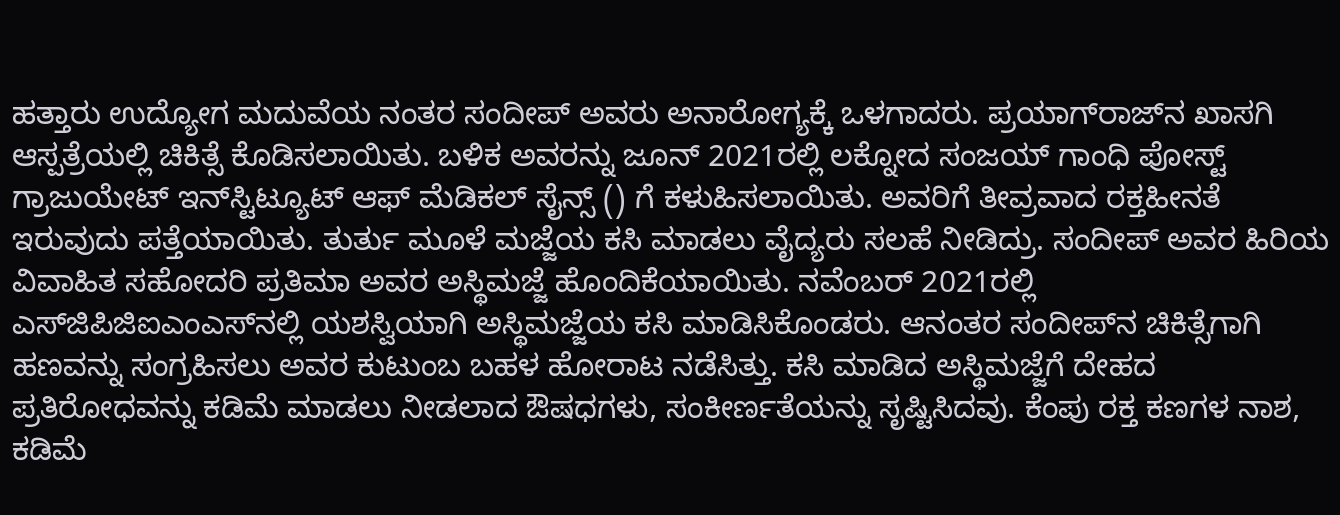ಹತ್ತಾರು ಉದ್ಯೋಗ ಮದುವೆಯ ನಂತರ ಸಂದೀಪ್ ಅವರು ಅನಾರೋಗ್ಯಕ್ಕೆ ಒಳಗಾದರು. ಪ್ರಯಾಗ್‌ರಾಜ್‌ನ ಖಾಸಗಿ ಆಸ್ಪತ್ರೆಯಲ್ಲಿ ಚಿಕಿತ್ಸೆ ಕೊಡಿಸಲಾಯಿತು. ಬಳಿಕ ಅವರನ್ನು ಜೂನ್ 2021ರಲ್ಲಿ ಲಕ್ನೋದ ಸಂಜಯ್ ಗಾಂಧಿ ಪೋಸ್ಟ್ ಗ್ರಾಜುಯೇಟ್ ಇನ್‌ಸ್ಟಿಟ್ಯೂಟ್ ಆಫ್ ಮೆಡಿಕಲ್ ಸೈನ್ಸ್ () ಗೆ ಕಳುಹಿಸಲಾಯಿತು. ಅವರಿಗೆ ತೀವ್ರವಾದ ರಕ್ತಹೀನತೆ ಇರುವುದು ಪತ್ತೆಯಾಯಿತು. ತುರ್ತು ಮೂಳೆ ಮಜ್ಜೆಯ ಕಸಿ ಮಾಡಲು ವೈದ್ಯರು ಸಲಹೆ ನೀಡಿದ್ರು. ಸಂದೀಪ್ ಅವರ ಹಿರಿಯ ವಿವಾಹಿತ ಸಹೋದರಿ ಪ್ರತಿಮಾ ಅವರ ಅಸ್ಥಿಮಜ್ಜೆ ಹೊಂದಿಕೆಯಾಯಿತು. ನವೆಂಬರ್ 2021ರಲ್ಲಿ ಎಸ್‌ಜಿಪಿಜಿಐಎಂಎಸ್‌ನಲ್ಲಿ ಯಶಸ್ವಿಯಾಗಿ ಅಸ್ಥಿಮಜ್ಜೆಯ ಕಸಿ ಮಾಡಿಸಿಕೊಂಡರು. ಆನಂತರ ಸಂದೀಪ್‌ನ ಚಿಕಿತ್ಸೆಗಾಗಿ ಹಣವನ್ನು ಸಂಗ್ರಹಿಸಲು ಅವರ ಕುಟುಂಬ ಬಹಳ ಹೋರಾಟ ನಡೆಸಿತ್ತು. ಕಸಿ ಮಾಡಿದ ಅಸ್ಥಿಮಜ್ಜೆಗೆ ದೇಹದ ಪ್ರತಿರೋಧವನ್ನು ಕಡಿಮೆ ಮಾಡಲು ನೀಡಲಾದ ಔಷಧಗಳು, ಸಂಕೀರ್ಣತೆಯನ್ನು ಸೃಷ್ಟಿಸಿದವು. ಕೆಂಪು ರಕ್ತ ಕಣಗಳ ನಾಶ, ಕಡಿಮೆ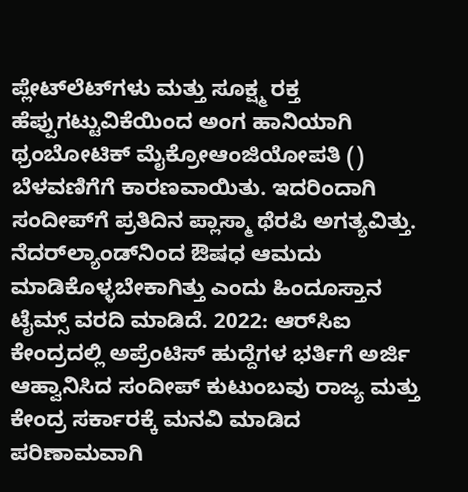ಪ್ಲೇಟ್‌ಲೆಟ್‌ಗಳು ಮತ್ತು ಸೂಕ್ಷ್ಮ ರಕ್ತ ಹೆಪ್ಪುಗಟ್ಟುವಿಕೆಯಿಂದ ಅಂಗ ಹಾನಿಯಾಗಿ ಥ್ರಂಬೋಟಿಕ್ ಮೈಕ್ರೋಆಂಜಿಯೋಪತಿ () ಬೆಳವಣಿಗೆಗೆ ಕಾರಣವಾಯಿತು. ಇದರಿಂದಾಗಿ ಸಂದೀಪ್‌ಗೆ ಪ್ರತಿದಿನ ಪ್ಲಾಸ್ಮಾ ಥೆರಪಿ ಅಗತ್ಯವಿತ್ತು. ನೆದರ್‌ಲ್ಯಾಂಡ್‌ನಿಂದ ಔಷಧ ಆಮದು ಮಾಡಿಕೊಳ್ಳಬೇಕಾಗಿತ್ತು ಎಂದು ಹಿಂದೂಸ್ತಾನ ಟೈಮ್ಸ್ ವರದಿ ಮಾಡಿದೆ. 2022: ಆರ್‌ಸಿಐ ಕೇಂದ್ರದಲ್ಲಿ ಅಪ್ರೆಂಟಿಸ್ ಹುದ್ದೆಗಳ ಭರ್ತಿಗೆ ಅರ್ಜಿ ಆಹ್ವಾನಿಸಿದ ಸಂದೀಪ್ ಕುಟುಂಬವು ರಾಜ್ಯ ಮತ್ತು ಕೇಂದ್ರ ಸರ್ಕಾರಕ್ಕೆ ಮನವಿ ಮಾಡಿದ ಪರಿಣಾಮವಾಗಿ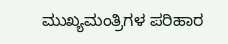ಮುಖ್ಯಮಂತ್ರಿಗಳ ಪರಿಹಾರ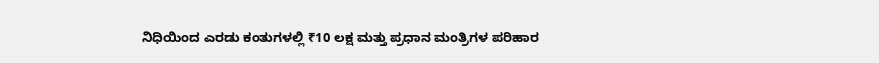ನಿಧಿಯಿಂದ ಎರಡು ಕಂತುಗಳಲ್ಲಿ ₹10 ಲಕ್ಷ ಮತ್ತು ಪ್ರಧಾನ ಮಂತ್ರಿಗಳ ಪರಿಹಾರ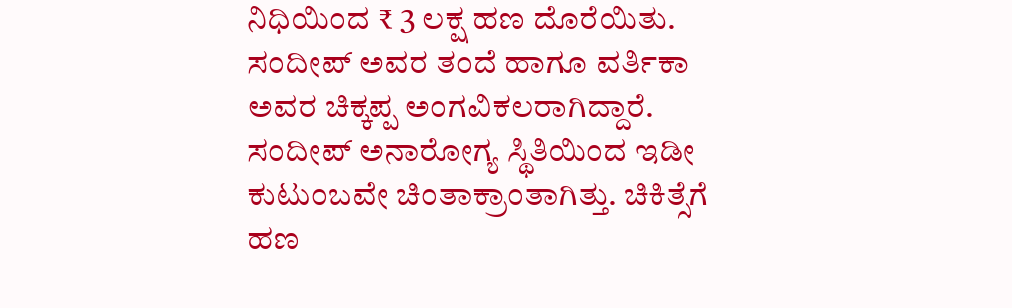ನಿಧಿಯಿಂದ ₹ 3 ಲಕ್ಷ ಹಣ ದೊರೆಯಿತು. ಸಂದೀಪ್ ಅವರ ತಂದೆ ಹಾಗೂ ವರ್ತಿಕಾ ಅವರ ಚಿಕ್ಕಪ್ಪ ಅಂಗವಿಕಲರಾಗಿದ್ದಾರೆ. ಸಂದೀಪ್ ಅನಾರೋಗ್ಯ ಸ್ಥಿತಿಯಿಂದ ಇಡೀ ಕುಟುಂಬವೇ ಚಿಂತಾಕ್ರಾಂತಾಗಿತ್ತು. ಚಿಕಿತ್ಸೆಗೆ ಹಣ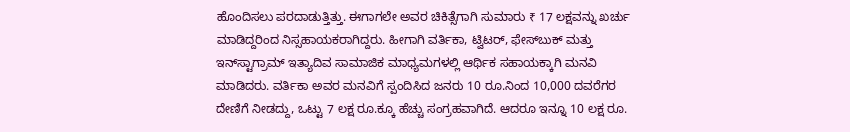ಹೊಂದಿಸಲು ಪರದಾಡುತ್ತಿತ್ತು. ಈಗಾಗಲೇ ಅವರ ಚಿಕಿತ್ಸೆಗಾಗಿ ಸುಮಾರು ₹ 17 ಲಕ್ಷವನ್ನು ಖರ್ಚು ಮಾಡಿದ್ದರಿಂದ ನಿಸ್ಸಹಾಯಕರಾಗಿದ್ದರು. ಹೀಗಾಗಿ ವರ್ತಿಕಾ, ಟ್ವಿಟರ್, ಫೇಸ್‌ಬುಕ್ ಮತ್ತು ಇನ್‌ಸ್ಟಾಗ್ರಾಮ್ ಇತ್ಯಾದಿವ ಸಾಮಾಜಿಕ ಮಾಧ್ಯಮಗಳಲ್ಲಿ ಆರ್ಥಿಕ ಸಹಾಯಕ್ಕಾಗಿ ಮನವಿ ಮಾಡಿದರು. ವರ್ತಿಕಾ ಅವರ ಮನವಿಗೆ ಸ್ಪಂದಿಸಿದ ಜನರು 10 ರೂ.ನಿಂದ 10,000 ದವರೆಗರ ದೇಣಿಗೆ ನೀಡದ್ದು, ಒಟ್ಟು 7 ಲಕ್ಷ ರೂ.ಕ್ಕೂ ಹೆಚ್ಚು ಸಂಗ್ರಹವಾಗಿದೆ. ಆದರೂ ಇನ್ನೂ 10 ಲಕ್ಷ ರೂ.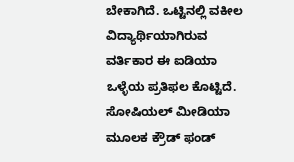ಬೇಕಾಗಿದೆ. ಒಟ್ಟಿನಲ್ಲಿ ವಕೀಲ ವಿದ್ಯಾರ್ಥಿಯಾಗಿರುವ ವರ್ತಿಕಾರ ಈ ಐಡಿಯಾ ಒಳ್ಳೆಯ ಪ್ರತಿಫಲ ಕೊಟ್ಟಿದೆ. ಸೋಷಿಯಲ್ ಮೀಡಿಯಾ ಮೂಲಕ ಕ್ರೌಡ್ ಫಂಡ್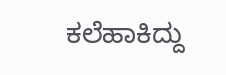ಕಲೆಹಾಕಿದ್ದು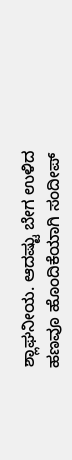ಶ್ಲಾಘನೀಯ. ಆದಷ್ಟು ಬೇಗ ಉಳಿದ ಹಣವೂ ಹೊಂದಿಕೆಯಾಗಿ ಸಂದೀಪ್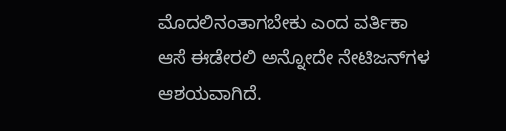ಮೊದಲಿನಂತಾಗಬೇಕು ಎಂದ ವರ್ತಿಕಾ ಆಸೆ ಈಡೇರಲಿ ಅನ್ನೋದೇ ನೇಟಿಜನ್‌ಗಳ ಆಶಯವಾಗಿದೆ.